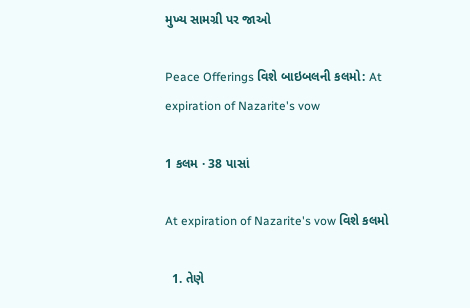મુખ્ય સામગ્રી પર જાઓ

Peace Offerings વિશે બાઇબલની કલમો: At expiration of Nazarite's vow

1 કલમ · 38 પાસાં

At expiration of Nazarite's vow વિશે કલમો

  1. તેણે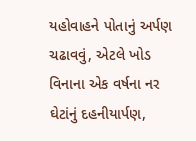યહોવાહને પોતાનું અર્પણ ચઢાવવું, એટલે ખોડ વિનાના એક વર્ષના નર ઘેટાંનું દહનીયાર્પણ,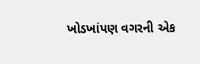ખોડખાંપણ વગરની એક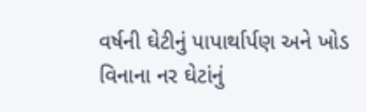વર્ષની ઘેટીનું પાપાર્થાર્પણ અને ખોડ વિનાના નર ઘેટાંનું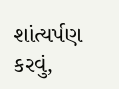શાંત્યર્પણ કરવું,